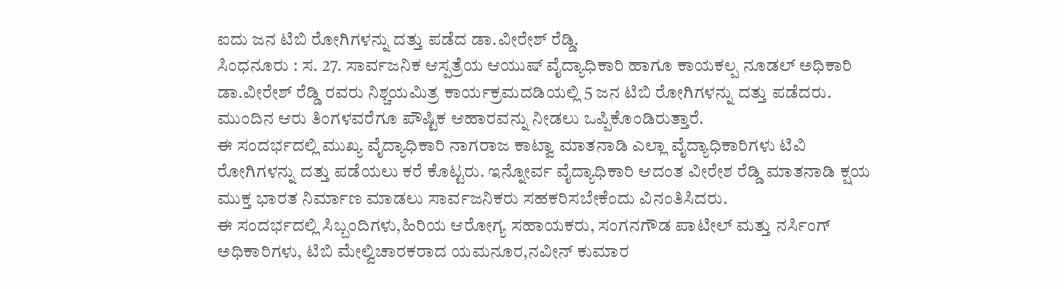ಐದು ಜನ ಟಿಬಿ ರೋಗಿಗಳನ್ನು ದತ್ತು ಪಡೆದ ಡಾ.ವೀರೇಶ್ ರೆಡ್ಡಿ.
ಸಿಂಧನೂರು : ಸ. 27. ಸಾರ್ವಜನಿಕ ಆಸ್ಪತ್ರೆಯ ಆಯುಷ್ ವೈದ್ಯಾಧಿಕಾರಿ ಹಾಗೂ ಕಾಯಕಲ್ಪ ನೂಡಲ್ ಅಧಿಕಾರಿ ಡಾ.ವೀರೇಶ್ ರೆಡ್ಡಿ ರವರು ನಿಶ್ಚಯಮಿತ್ರ ಕಾರ್ಯಕ್ರಮದಡಿಯಲ್ಲಿ 5 ಜನ ಟಿಬಿ ರೋಗಿಗಳನ್ನು ದತ್ತು ಪಡೆದರು. ಮುಂದಿನ ಆರು ತಿಂಗಳವರೆಗೂ ಪೌಷ್ಟಿಕ ಆಹಾರವನ್ನು ನೀಡಲು ಒಪ್ಪಿಕೊಂಡಿರುತ್ತಾರೆ.
ಈ ಸಂದರ್ಭದಲ್ಲಿ ಮುಖ್ಯ ವೈದ್ಯಾಧಿಕಾರಿ ನಾಗರಾಜ ಕಾಟ್ವಾ ಮಾತನಾಡಿ ಎಲ್ಲಾ ವೈದ್ಯಾಧಿಕಾರಿಗಳು ಟಿವಿ ರೋಗಿಗಳನ್ನು ದತ್ತು ಪಡೆಯಲು ಕರೆ ಕೊಟ್ಟರು. ಇನ್ನೋರ್ವ ವೈದ್ಯಾಧಿಕಾರಿ ಆದಂತ ವೀರೇಶ ರೆಡ್ಡಿ ಮಾತನಾಡಿ ಕ್ಷಯ ಮುಕ್ತ ಭಾರತ ನಿರ್ಮಾಣ ಮಾಡಲು ಸಾರ್ವಜನಿಕರು ಸಹಕರಿಸಬೇಕೆಂದು ವಿನಂತಿಸಿದರು.
ಈ ಸಂದರ್ಭದಲ್ಲಿ ಸಿಬ್ಬಂದಿಗಳು,ಹಿರಿಯ ಆರೋಗ್ಯ ಸಹಾಯಕರು, ಸಂಗನಗೌಡ ಪಾಟೀಲ್ ಮತ್ತು ನರ್ಸಿಂಗ್ ಅಧಿಕಾರಿಗಳು, ಟಿಬಿ ಮೇಲ್ವಿಚಾರಕರಾದ ಯಮನೂರ,ನವೀನ್ ಕುಮಾರ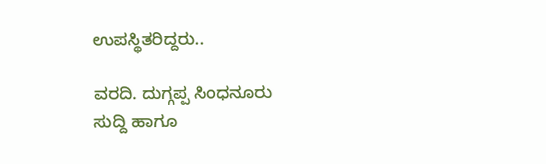ಉಪಸ್ಥಿತರಿದ್ದರು..

ವರದಿ. ದುಗ್ಗಪ್ಪ ಸಿಂಧನೂರು
ಸುದ್ದಿ ಹಾಗೂ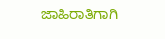ಜಾಹಿರಾತಿಗಾಗಿ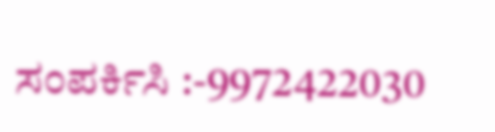ಸಂಪರ್ಕಿಸಿ :-9972422030